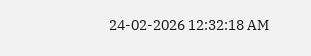24-02-2026 12:32:18 AM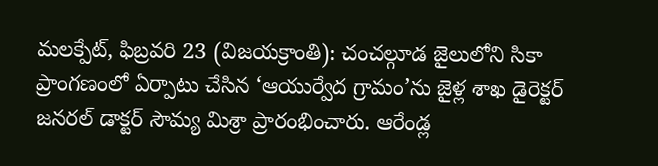మలక్పేట్, ఫిబ్రవరి 23 (విజయక్రాంతి): చంచల్గూడ జైలులోని సికా ప్రాంగణంలో ఏర్పాటు చేసిన ‘ఆయుర్వేద గ్రామం’ను జైళ్ల శాఖ డైరెక్టర్ జనరల్ డాక్టర్ సౌమ్య మిశ్రా ప్రారంభించారు. ఆరేండ్ల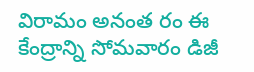విరామం అనంత రం ఈ కేంద్రాన్ని సోమవారం డిజీ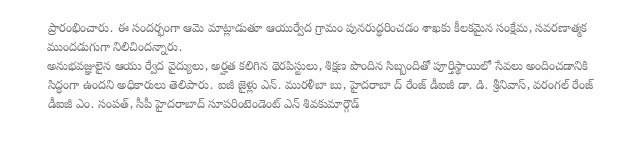ప్రారంభించారు. ఈ సందర్భంగా ఆమె మాట్లాడుతూ ఆయుర్వేద గ్రామం పునరుద్ధరించడం శాఖకు కీలకమైన సంక్షేమ, సవరణాత్మక ముందడుగుగా నిలిచిందన్నారు.
అనుభవజ్ఞులైన ఆయు ర్వేద వైద్యులు, అర్హత కలిగిన థెరపిస్టులు, శిక్షణ పొందిన సిబ్బందితో పూర్తిస్థాయిలో సేవలు అందించడానికి సిద్ధంగా ఉందని అధికారులు తెలిపారు. ఐజీ జైళ్లు ఎన్. మురళీబా బు, హైదరాబా ద్ రేంజ్ డీఐజీ డా. డి. శ్రీనివాస్, వరంగల్ రేంజ్ డీఐజీ ఎం. సంపత్, సీపీ హైదరాబాద్ సూపరింటెండెంట్ ఎన్ శివకుమార్గౌడ్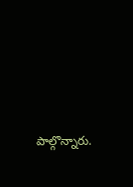పాల్గొన్నారు.